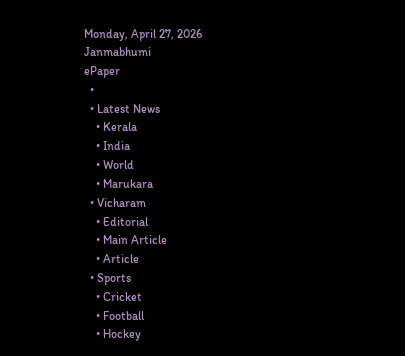Monday, April 27, 2026
Janmabhumi
ePaper
  •
  • Latest News
    • Kerala
    • India
    • World
    • Marukara
  • Vicharam
    • Editorial
    • Main Article
    • Article
  • Sports
    • Cricket
    • Football
    • Hockey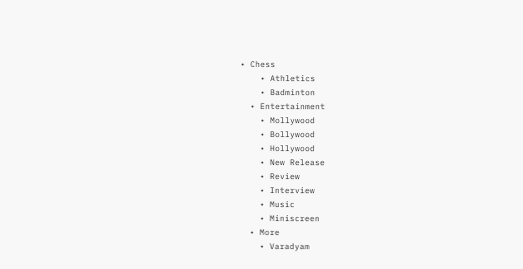• Chess
    • Athletics
    • Badminton
  • Entertainment
    • Mollywood
    • Bollywood
    • Hollywood
    • New Release
    • Review
    • Interview
    • Music
    • Miniscreen
  • More
    • Varadyam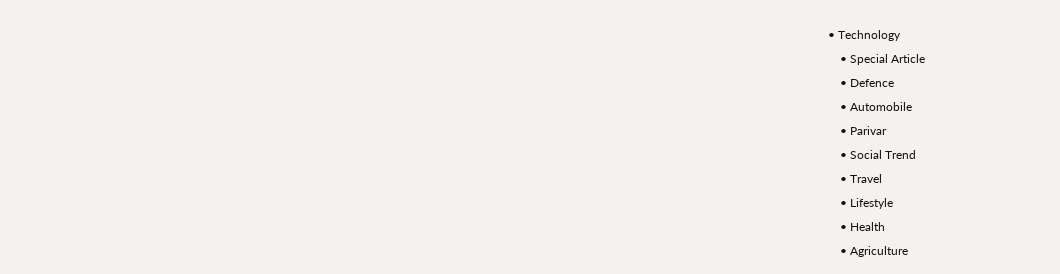• Technology
    • Special Article
    • Defence
    • Automobile
    • Parivar
    • Social Trend
    • Travel
    • Lifestyle
    • Health
    • Agriculture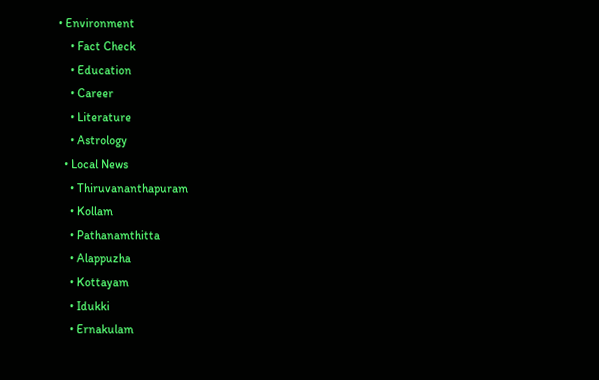• Environment
    • Fact Check
    • Education
    • Career
    • Literature
    • Astrology
  • Local News
    • Thiruvananthapuram
    • Kollam
    • Pathanamthitta
    • Alappuzha
    • Kottayam
    • Idukki
    • Ernakulam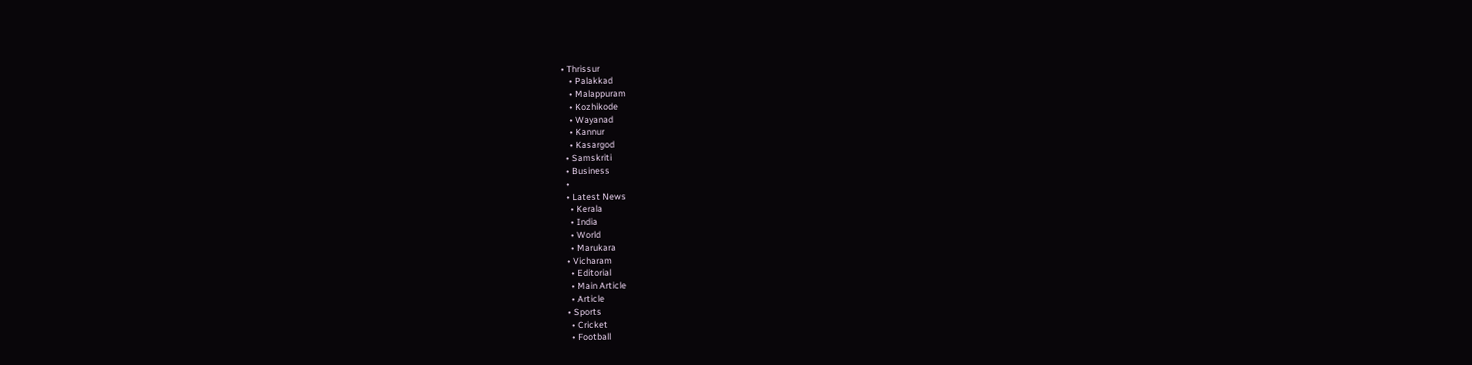• Thrissur
    • Palakkad
    • Malappuram
    • Kozhikode
    • Wayanad
    • Kannur
    • Kasargod
  • Samskriti
  • Business
  •
  • Latest News
    • Kerala
    • India
    • World
    • Marukara
  • Vicharam
    • Editorial
    • Main Article
    • Article
  • Sports
    • Cricket
    • Football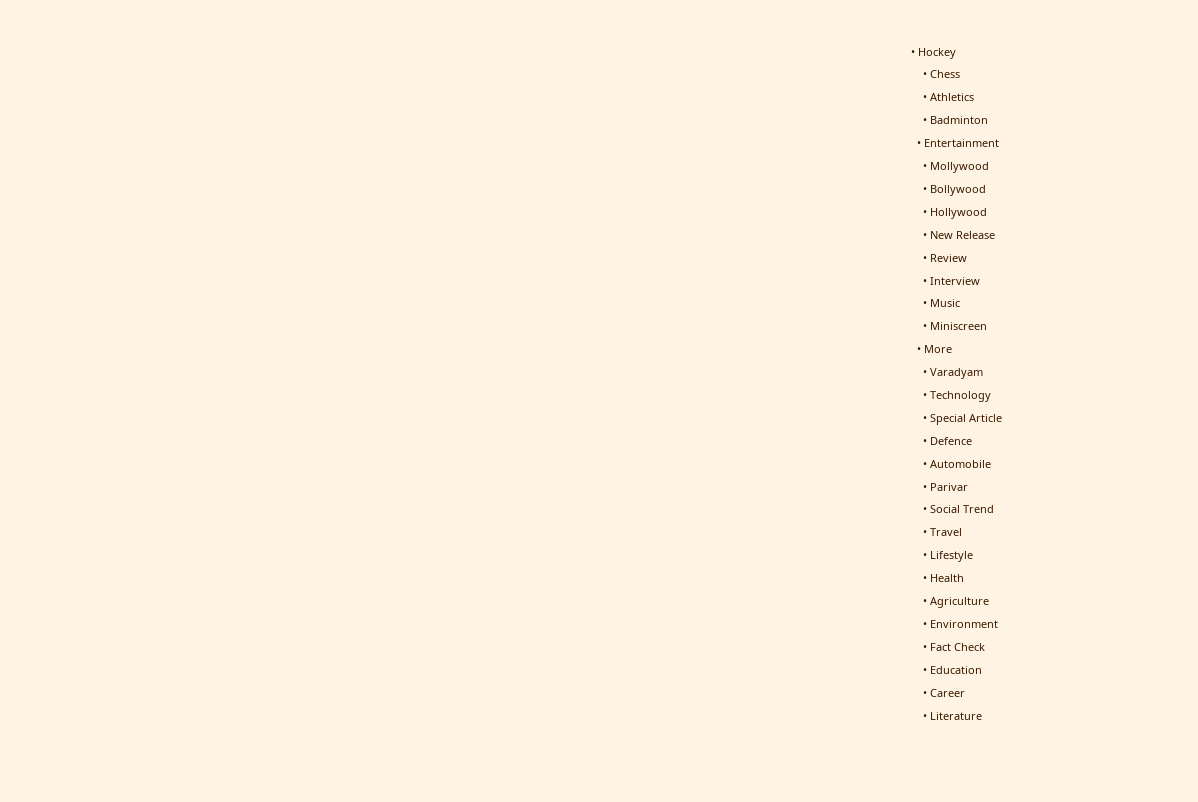• Hockey
    • Chess
    • Athletics
    • Badminton
  • Entertainment
    • Mollywood
    • Bollywood
    • Hollywood
    • New Release
    • Review
    • Interview
    • Music
    • Miniscreen
  • More
    • Varadyam
    • Technology
    • Special Article
    • Defence
    • Automobile
    • Parivar
    • Social Trend
    • Travel
    • Lifestyle
    • Health
    • Agriculture
    • Environment
    • Fact Check
    • Education
    • Career
    • Literature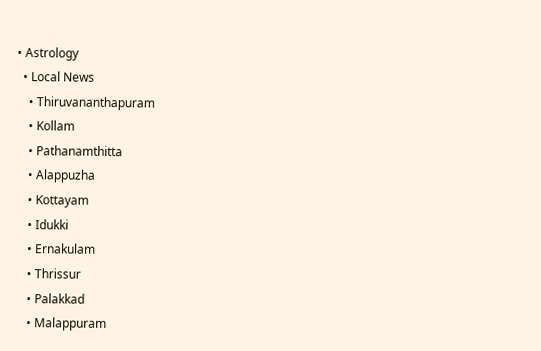• Astrology
  • Local News
    • Thiruvananthapuram
    • Kollam
    • Pathanamthitta
    • Alappuzha
    • Kottayam
    • Idukki
    • Ernakulam
    • Thrissur
    • Palakkad
    • Malappuram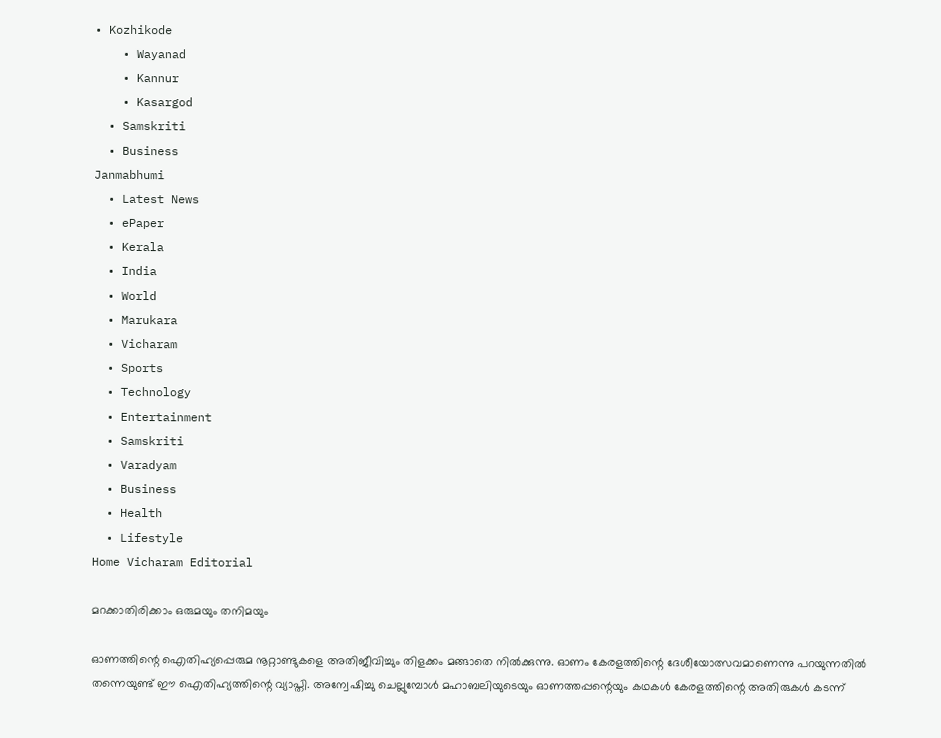• Kozhikode
    • Wayanad
    • Kannur
    • Kasargod
  • Samskriti
  • Business
Janmabhumi
  • Latest News
  • ePaper
  • Kerala
  • India
  • World
  • Marukara
  • Vicharam
  • Sports
  • Technology
  • Entertainment
  • Samskriti
  • Varadyam
  • Business
  • Health
  • Lifestyle
Home Vicharam Editorial

മറക്കാതിരിക്കാം ഒരുമയും തനിമയും

ഓണത്തിന്റെ ഐതിഹ്യപ്പെരുമ നൂറ്റാണ്ടുകളെ അതിജീവിച്ചും തിളക്കം മങ്ങാതെ നില്‍ക്കുന്നു. ഓണം കേരളത്തിന്റെ ദേശീയോത്സവമാണെന്നു പറയുന്നതില്‍ തന്നെയുണ്ട് ഈ ഐതിഹ്യത്തിന്റെ വ്യാപ്തി. അന്വേഷിച്ചു ചെല്ലുമ്പോള്‍ മഹാബലിയുടെയും ഓണത്തപ്പന്റെയും കഥകള്‍ കേരളത്തിന്റെ അതിരുകള്‍ കടന്ന്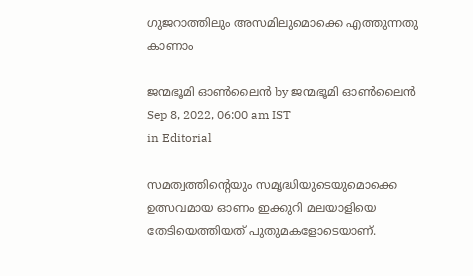ഗുജറാത്തിലും അസമിലുമൊക്കെ എത്തുന്നതു കാണാം

ജന്മഭൂമി ഓണ്‍ലൈന്‍ by ജന്മഭൂമി ഓണ്‍ലൈന്‍
Sep 8, 2022, 06:00 am IST
in Editorial

സമത്വത്തിന്റെയും സമൃദ്ധിയുടെയുമൊക്കെ ഉത്സവമായ ഓണം ഇക്കുറി മലയാളിയെ തേടിയെത്തിയത് പുതുമകളോടെയാണ്.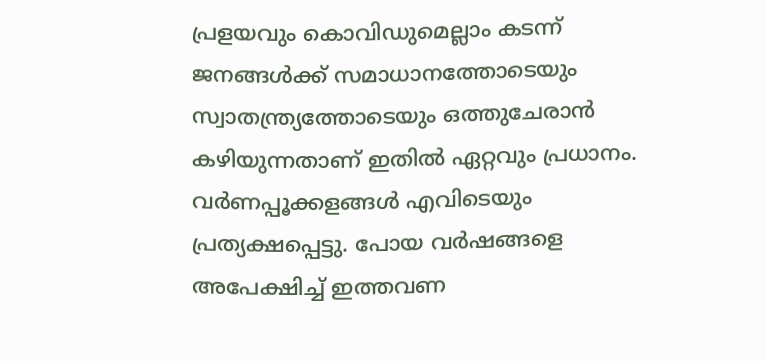പ്രളയവും കൊവിഡുമെല്ലാം കടന്ന് ജനങ്ങള്‍ക്ക് സമാധാനത്തോടെയും  സ്വാതന്ത്ര്യത്തോടെയും ഒത്തുചേരാന്‍ കഴിയുന്നതാണ് ഇതില്‍ ഏറ്റവും പ്രധാനം. വര്‍ണപ്പൂക്കളങ്ങള്‍ എവിടെയും പ്രത്യക്ഷപ്പെട്ടു. പോയ വര്‍ഷങ്ങളെ അപേക്ഷിച്ച് ഇത്തവണ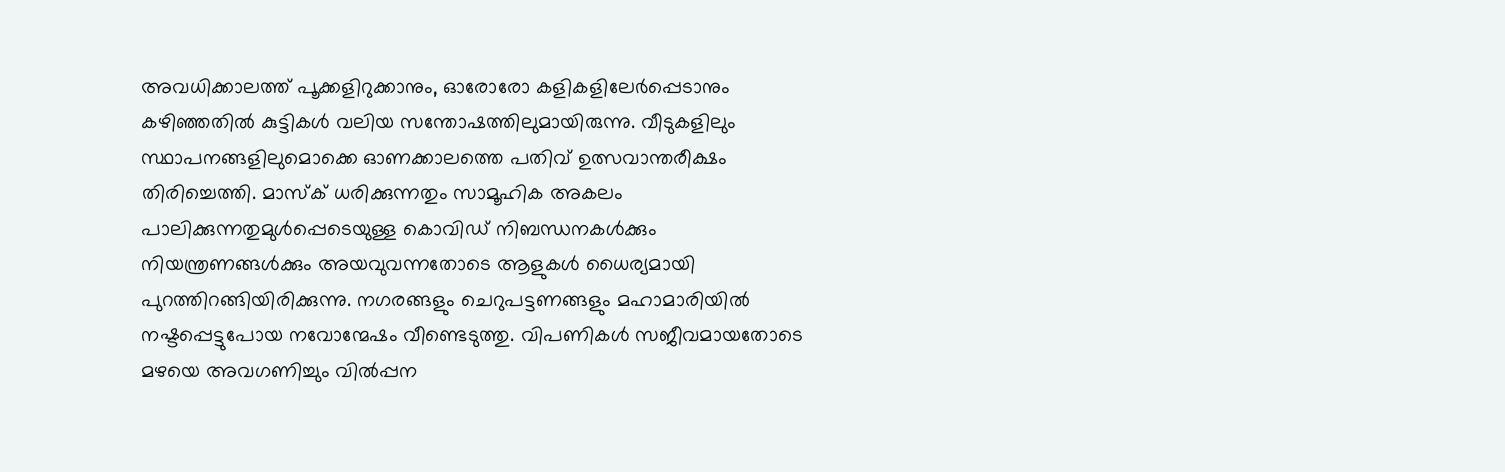അവധിക്കാലത്ത് പൂക്കളിറുക്കാനും, ഓരോരോ കളികളിലേര്‍പ്പെടാനും കഴിഞ്ഞതില്‍ കുട്ടികള്‍ വലിയ സന്തോഷത്തിലുമായിരുന്നു. വീടുകളിലും സ്ഥാപനങ്ങളിലുമൊക്കെ ഓണക്കാലത്തെ പതിവ് ഉത്സവാന്തരീക്ഷം തിരിച്ചെത്തി. മാസ്‌ക് ധരിക്കുന്നതും സാമൂഹിക അകലം പാലിക്കുന്നതുമുള്‍പ്പെടെയുള്ള കൊവിഡ് നിബന്ധനകള്‍ക്കും നിയന്ത്രണങ്ങള്‍ക്കും അയവുവന്നതോടെ ആളുകള്‍ ധൈര്യമായി പുറത്തിറങ്ങിയിരിക്കുന്നു. നഗരങ്ങളും ചെറുപട്ടണങ്ങളും മഹാമാരിയില്‍ നഷ്ടപ്പെട്ടുപോയ നവോന്മേഷം വീണ്ടെടുത്തു. വിപണികള്‍ സജീവമായതോടെ മഴയെ അവഗണിച്ചും വില്‍പ്പന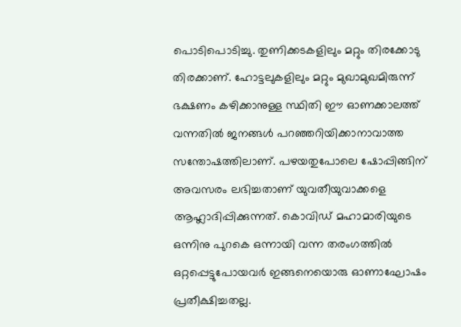പൊടിപൊടിച്ചു. തുണിക്കടകളിലും മറ്റും തിരക്കോടു തിരക്കാണ്. ഹോട്ടലുകളിലും മറ്റും മുഖാമുഖമിരുന്ന് ഭക്ഷണം കഴിക്കാനുള്ള സ്ഥിതി ഈ ഓണക്കാലത്ത് വന്നതില്‍ ജനങ്ങള്‍ പറഞ്ഞറിയിക്കാനാവാത്ത സന്തോഷത്തിലാണ്. പഴയതുപോലെ ഷോപ്പിങ്ങിന് അവസരം ലഭിച്ചതാണ് യുവതീയുവാക്കളെ ആഹ്ലാദിപ്പിക്കുന്നത്. കൊവിഡ് മഹാമാരിയുടെ ഒന്നിനു പുറകെ ഒന്നായി വന്ന തരംഗത്തില്‍ ഒറ്റപ്പെട്ടുപോയവര്‍ ഇങ്ങനെയൊരു ഓണാഘോഷം പ്രതീക്ഷിച്ചതല്ല.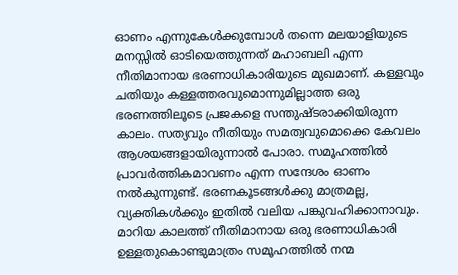ഓണം എന്നുകേള്‍ക്കുമ്പോള്‍ തന്നെ മലയാളിയുടെ മനസ്സില്‍ ഓടിയെത്തുന്നത് മഹാബലി എന്ന നീതിമാനായ ഭരണാധികാരിയുടെ മുഖമാണ്. കള്ളവും ചതിയും കള്ളത്തരവുമൊന്നുമില്ലാത്ത ഒരു ഭരണത്തിലൂടെ പ്രജകളെ സന്തുഷ്ടരാക്കിയിരുന്ന കാലം. സത്യവും നീതിയും സമത്വവുമൊക്കെ കേവലം ആശയങ്ങളായിരുന്നാല്‍ പോരാ. സമൂഹത്തില്‍ പ്രാവര്‍ത്തികമാവണം എന്ന സന്ദേശം ഓണം നല്‍കുന്നുണ്ട്. ഭരണകൂടങ്ങള്‍ക്കു മാത്രമല്ല, വ്യക്തികള്‍ക്കും ഇതില്‍ വലിയ പങ്കുവഹിക്കാനാവും. മാറിയ കാലത്ത് നീതിമാനായ ഒരു ഭരണാധികാരി ഉള്ളതുകൊണ്ടുമാത്രം സമൂഹത്തില്‍ നന്മ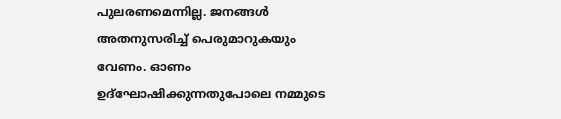പുലരണമെന്നില്ല. ജനങ്ങള്‍ അതനുസരിച്ച് പെരുമാറുകയും വേണം. ഓണം ഉദ്‌ഘോഷിക്കുന്നതുപോലെ നമ്മുടെ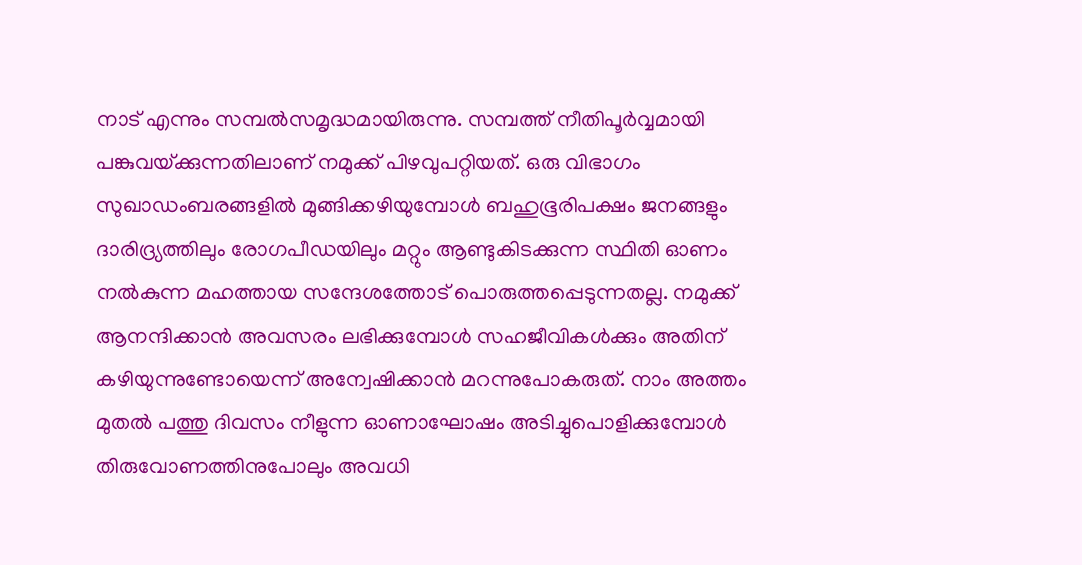നാട് എന്നും സമ്പല്‍സമൃദ്ധമായിരുന്നു. സമ്പത്ത് നീതിപൂര്‍വ്വമായി പങ്കുവയ്‌ക്കുന്നതിലാണ് നമുക്ക് പിഴവുപറ്റിയത്. ഒരു വിഭാഗം സുഖാഡംബരങ്ങളില്‍ മുങ്ങിക്കഴിയുമ്പോള്‍ ബഹുഭൂരിപക്ഷം ജനങ്ങളും ദാരിദ്ര്യത്തിലും രോഗപീഡയിലും മറ്റും ആണ്ടുകിടക്കുന്ന സ്ഥിതി ഓണം നല്‍കുന്ന മഹത്തായ സന്ദേശത്തോട് പൊരുത്തപ്പെടുന്നതല്ല. നമുക്ക് ആനന്ദിക്കാന്‍ അവസരം ലഭിക്കുമ്പോള്‍ സഹജീവികള്‍ക്കും അതിന് കഴിയുന്നുണ്ടോയെന്ന് അന്വേഷിക്കാന്‍ മറന്നുപോകരുത്. നാം അത്തം മുതല്‍ പത്തു ദിവസം നീളുന്ന ഓണാഘോഷം അടിച്ചുപൊളിക്കുമ്പോള്‍ തിരുവോണത്തിനുപോലും അവധി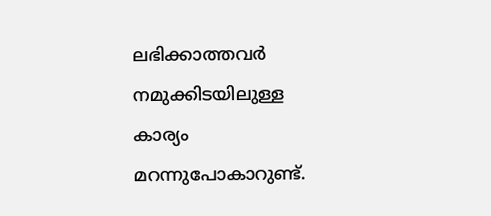ലഭിക്കാത്തവര്‍ നമുക്കിടയിലുള്ള കാര്യം മറന്നുപോകാറുണ്ട്.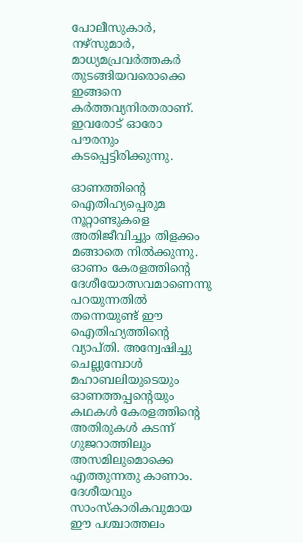പോലീസുകാര്‍, നഴ്‌സുമാര്‍, മാധ്യമപ്രവര്‍ത്തകര്‍ തുടങ്ങിയവരൊക്കെ ഇങ്ങനെ കര്‍ത്തവ്യനിരതരാണ്. ഇവരോട് ഓരോ പൗരനും കടപ്പെട്ടിരിക്കുന്നു.

ഓണത്തിന്റെ ഐതിഹ്യപ്പെരുമ നൂറ്റാണ്ടുകളെ അതിജീവിച്ചും തിളക്കം മങ്ങാതെ നില്‍ക്കുന്നു. ഓണം കേരളത്തിന്റെ ദേശീയോത്സവമാണെന്നു പറയുന്നതില്‍ തന്നെയുണ്ട് ഈ ഐതിഹ്യത്തിന്റെ വ്യാപ്തി. അന്വേഷിച്ചു ചെല്ലുമ്പോള്‍ മഹാബലിയുടെയും ഓണത്തപ്പന്റെയും കഥകള്‍ കേരളത്തിന്റെ അതിരുകള്‍ കടന്ന് ഗുജറാത്തിലും അസമിലുമൊക്കെ എത്തുന്നതു കാണാം. ദേശീയവും സാംസ്‌കാരികവുമായ ഈ പശ്ചാത്തലം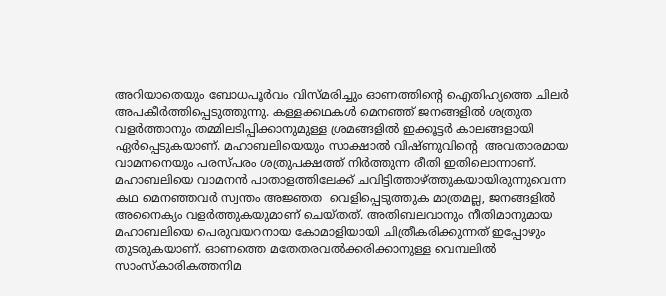അറിയാതെയും ബോധപൂര്‍വം വിസ്മരിച്ചും ഓണത്തിന്റെ ഐതിഹ്യത്തെ ചിലര്‍ അപകീര്‍ത്തിപ്പെടുത്തുന്നു. കള്ളക്കഥകള്‍ മെനഞ്ഞ് ജനങ്ങളില്‍ ശത്രുത വളര്‍ത്താനും തമ്മിലടിപ്പിക്കാനുമുള്ള ശ്രമങ്ങളില്‍ ഇക്കൂട്ടര്‍ കാലങ്ങളായി ഏര്‍പ്പെടുകയാണ്. മഹാബലിയെയും സാക്ഷാല്‍ വിഷ്ണുവിന്റെ  അവതാരമായ വാമനനെയും പരസ്പരം ശത്രുപക്ഷത്ത് നിര്‍ത്തുന്ന രീതി ഇതിലൊന്നാണ്. മഹാബലിയെ വാമനന്‍ പാതാളത്തിലേക്ക് ചവിട്ടിത്താഴ്‌ത്തുകയായിരുന്നുവെന്ന കഥ മെനഞ്ഞവര്‍ സ്വന്തം അജ്ഞത  വെളിപ്പെടുത്തുക മാത്രമല്ല, ജനങ്ങളില്‍ അനൈക്യം വളര്‍ത്തുകയുമാണ് ചെയ്തത്. അതിബലവാനും നീതിമാനുമായ മഹാബലിയെ പെരുവയറനായ കോമാളിയായി ചിത്രീകരിക്കുന്നത് ഇപ്പോഴും തുടരുകയാണ്. ഓണത്തെ മതേതരവല്‍ക്കരിക്കാനുള്ള വെമ്പലില്‍ സാംസ്‌കാരികത്തനിമ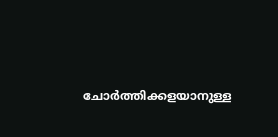ചോര്‍ത്തിക്കളയാനുള്ള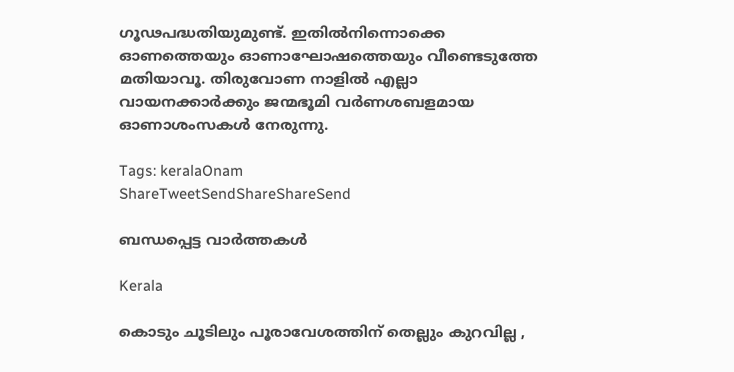ഗൂഢപദ്ധതിയുമുണ്ട്. ഇതില്‍നിന്നൊക്കെ ഓണത്തെയും ഓണാഘോഷത്തെയും വീണ്ടെടുത്തേ മതിയാവൂ. തിരുവോണ നാളില്‍ എല്ലാ വായനക്കാര്‍ക്കും ജന്മഭൂമി വര്‍ണശബളമായ ഓണാശംസകള്‍ നേരുന്നു.

Tags: keralaOnam
ShareTweetSendShareShareSend

ബന്ധപ്പെട്ട വാര്‍ത്തകള്‍

Kerala

കൊടും ചൂടിലും പൂരാവേശത്തിന് തെല്ലും കുറവില്ല ,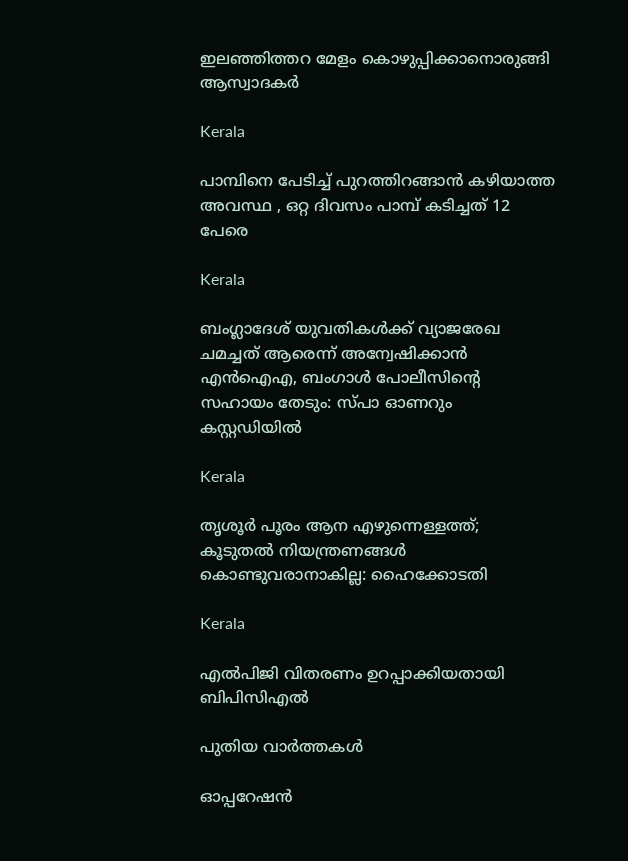ഇലഞ്ഞിത്തറ മേളം കൊഴുപ്പിക്കാനൊരുങ്ങി ആസ്വാദകർ

Kerala

പാമ്പിനെ പേടിച്ച് പുറത്തിറങ്ങാൻ കഴിയാത്ത അവസ്ഥ , ഒറ്റ ദിവസം പാമ്പ് കടിച്ചത് 12 പേരെ

Kerala

ബംഗ്ലാദേശ് യുവതികൾക്ക് വ്യാജരേഖ ചമച്ചത് ആരെന്ന് അന്വേഷിക്കാൻ എൻഐഎ, ബംഗാൾ പോലീസിന്റെ സഹായം തേടും: സ്പാ ഓണറും കസ്റ്റഡിയിൽ

Kerala

തൃശൂർ പൂരം ആന എഴുന്നെള്ളത്ത്; കൂടുതൽ നിയന്ത്രണങ്ങൾ കൊണ്ടുവരാനാകില്ല: ഹൈക്കോടതി

Kerala

എല്‍പിജി വിതരണം ഉറപ്പാക്കിയതായി ബിപിസിഎല്‍

പുതിയ വാര്‍ത്തകള്‍

ഓപ്പറേഷന്‍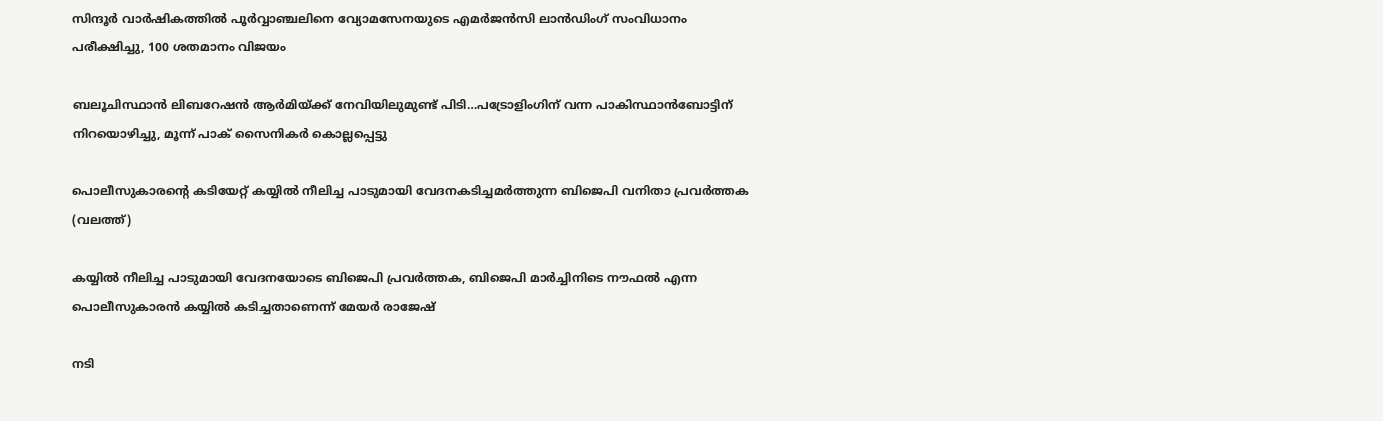സിന്ദൂര്‍ വാര്‍ഷികത്തില്‍ പൂര്‍വ്വാഞ്ചലിനെ വ്യോമസേനയുടെ എമര്‍ജന്‍സി ലാന്‍ഡിംഗ് സംവിധാനം പരീക്ഷിച്ചു, 100 ശതമാനം വിജയം

ബലൂചിസ്ഥാന്‍ ലിബറേഷന്‍ ആര്‍മിയ്‌ക്ക് നേവിയിലുമുണ്ട് പിടി…പട്രോളിംഗിന് വന്ന പാകിസ്ഥാന്‍ബോട്ടിന് നിറയൊഴിച്ചു, മൂന്ന് പാക് സൈനികര്‍ കൊല്ലപ്പെട്ടു

പൊലീസുകാരന്‍റെ കടിയേറ്റ് കയ്യില്‍ നീലിച്ച പാടുമായി വേദനകടിച്ചമര്‍ത്തുന്ന ബിജെപി വനിതാ പ്രവര്‍ത്തക (വലത്ത്)

കയ്യില്‍ നീലിച്ച പാടുമായി വേദനയോടെ ബിജെപി പ്രവര്‍ത്തക, ബിജെപി മാര്‍ച്ചിനിടെ നൗഫല്‍ എന്ന പൊലീസുകാരന്‍ കയ്യില്‍ കടിച്ചതാണെന്ന് മേയര്‍ രാജേഷ്

നടി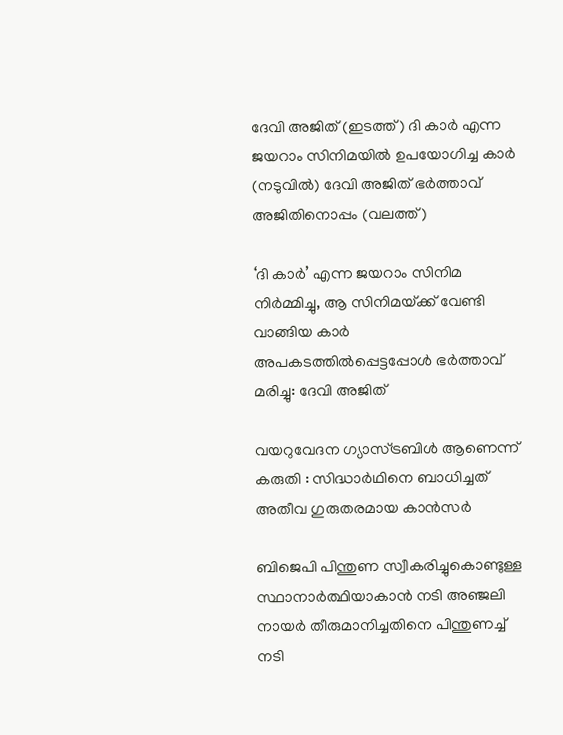ദേവി അജിത് (ഇടത്ത്) ദി കാര്‍ എന്ന ജയറാം സിനിമയില്‍ ഉപയോഗിച്ച കാര്‍ (നടുവില്‍) ദേവി അജിത് ഭര്‍ത്താവ് അജിതിനൊപ്പം (വലത്ത്)

‘ദി കാർ’ എന്ന ജയറാം സിനിമ നിർമ്മിച്ചു, ആ സിനിമയ്‌ക്ക് വേണ്ടി വാങ്ങിയ കാര്‍ അപകടത്തില്‍പ്പെട്ടപ്പോള്‍ ഭര്‍ത്താവ് മരിച്ചു: ദേവി അജിത്

വയറുവേദന ഗ്യാസ്ട്രബിൾ ആണെന്ന് കരുതി : സിദ്ധാർഥിനെ ബാധിച്ചത് അതീവ ഗുരുതരമായ കാൻസർ

ബിജെപി പിന്തുണ സ്വീകരിച്ചുകൊണ്ടുള്ള സ്ഥാനാര്‍ത്ഥിയാകാന്‍ നടി അഞ്ജലി നായര്‍ തീരുമാനിച്ചതിനെ പിന്തുണച്ച് നടി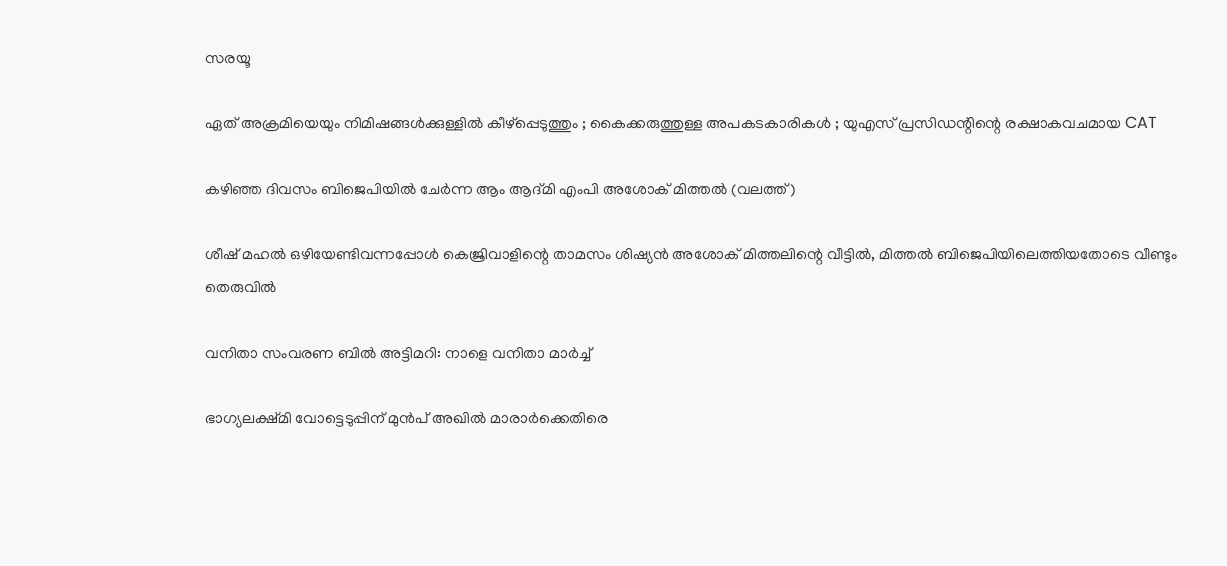സരയൂ

ഏത് അക്രമിയെയും നിമിഷങ്ങൾക്കുള്ളിൽ കീഴ്പ്പെടുത്തും ; കൈക്കരുത്തുള്ള അപകടകാരികൾ ; യുഎസ് പ്രസിഡന്റിന്റെ രക്ഷാകവചമായ CAT

കഴിഞ്ഞ ദിവസം ബിജെപിയില്‍ ചേര്‍ന്ന ആം ആദ്മി എംപി അശോക് മിത്തല്‍ (വലത്ത്)

ശീഷ് മഹല്‍ ഒഴിയേണ്ടിവന്നപ്പോള്‍ കെജ്രിവാളിന്റെ താമസം ശിഷ്യന്‍ അശോക് മിത്തലിന്റെ വീട്ടില്‍, മിത്തല്‍ ബിജെപിയിലെത്തിയതോടെ വീണ്ടും തെരുവില്‍

വനിതാ സംവരണ ബിൽ അട്ടിമറി: നാളെ വനിതാ മാർച്ച്

ഭാഗ്യലക്ഷ്മി വോട്ടെടുപ്പിന് മുന്‍പ് അഖില്‍ മാരാര്‍ക്കെതിരെ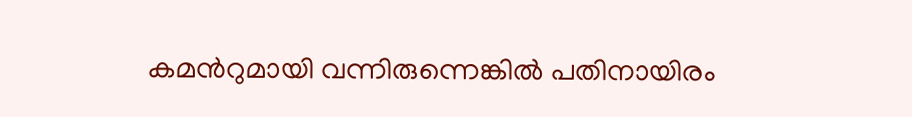കമന്‍റുമായി വന്നിരുന്നെങ്കില്‍ പതിനായിരം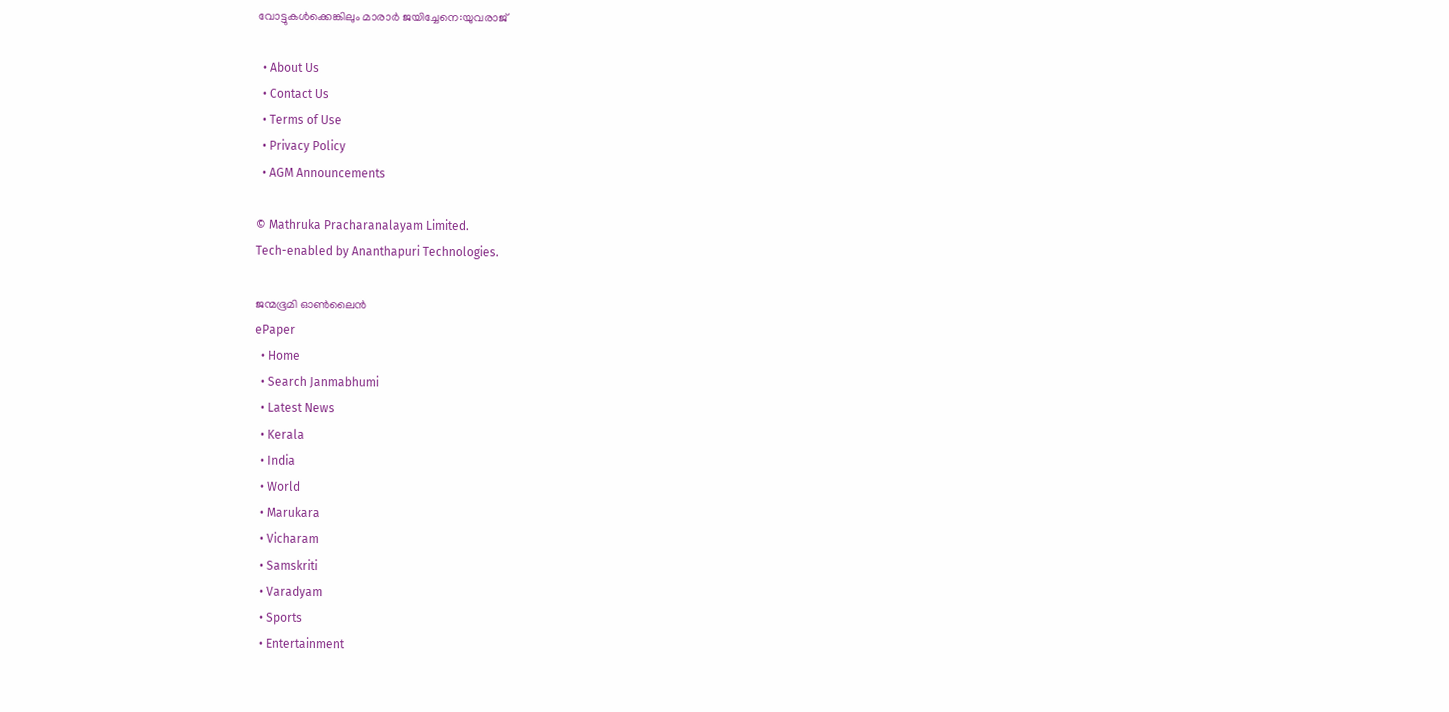വോട്ടുകള്‍ക്കെങ്കിലും മാരാര്‍ ജയിച്ചേനെ:യുവരാജ്

  • About Us
  • Contact Us
  • Terms of Use
  • Privacy Policy
  • AGM Announcements

© Mathruka Pracharanalayam Limited.
Tech-enabled by Ananthapuri Technologies.

ജന്മഭൂമി ഓണ്‍ലൈന്‍
ePaper
  • Home
  • Search Janmabhumi
  • Latest News
  • Kerala
  • India
  • World
  • Marukara
  • Vicharam
  • Samskriti
  • Varadyam
  • Sports
  • Entertainment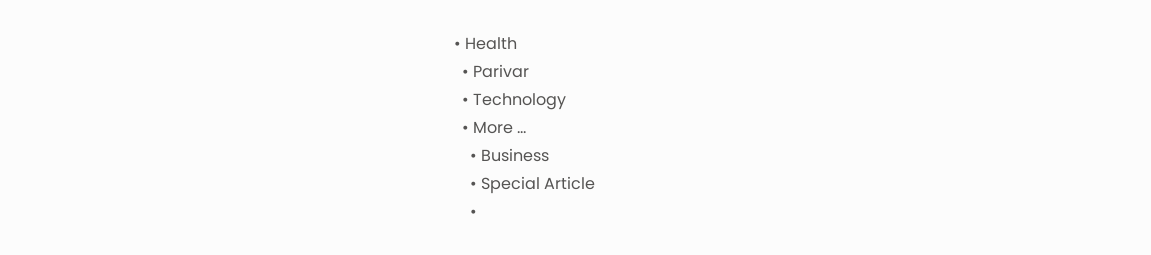• Health
  • Parivar
  • Technology
  • More …
    • Business
    • Special Article
    •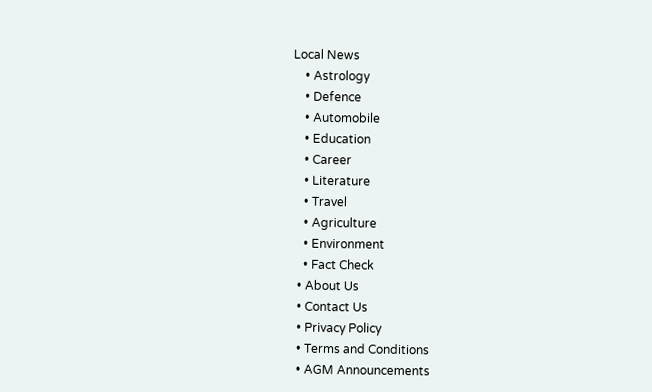Local News
    • Astrology
    • Defence
    • Automobile
    • Education
    • Career
    • Literature
    • Travel
    • Agriculture
    • Environment
    • Fact Check
  • About Us
  • Contact Us
  • Privacy Policy
  • Terms and Conditions
  • AGM Announcements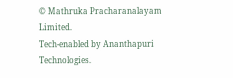© Mathruka Pracharanalayam Limited.
Tech-enabled by Ananthapuri Technologies.